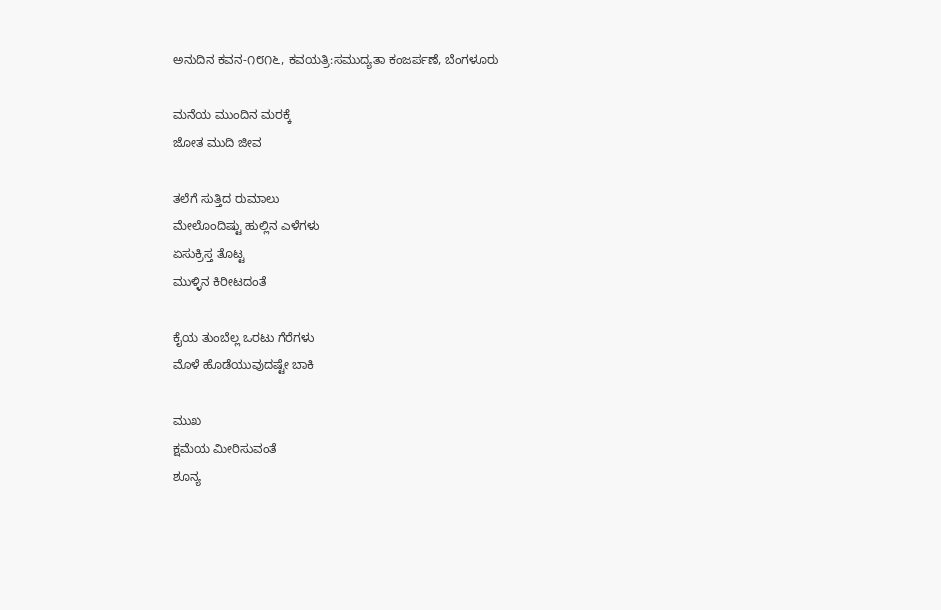ಅನುದಿನ ಕವನ-೧೮೧೬, ಕವಯತ್ರಿ:ಸಮುದ್ಯತಾ ಕಂಜರ್ಪಣೆ, ಬೆಂಗಳೂರು

ಮನೆಯ ಮುಂದಿನ ಮರಕ್ಕೆ
ಜೋತ ಮುದಿ ಜೀವ

ತಲೆಗೆ ಸುತ್ತಿದ ರುಮಾಲು
ಮೇಲೊಂದಿಷ್ಟು ಹುಲ್ಲಿನ ಎಳೆಗಳು
ಏಸುಕ್ರಿಸ್ತ ತೊಟ್ಟ
ಮುಳ್ಳಿನ ಕಿರೀಟದಂತೆ

ಕೈಯ ತುಂಬೆಲ್ಲ ಒರಟು ಗೆರೆಗಳು
ಮೊಳೆ ಹೊಡೆಯುವುದಷ್ಟೇ ಬಾಕಿ

ಮುಖ
ಕ್ಷಮೆಯ ಮೀರಿಸುವಂತೆ
ಶೂನ್ಯ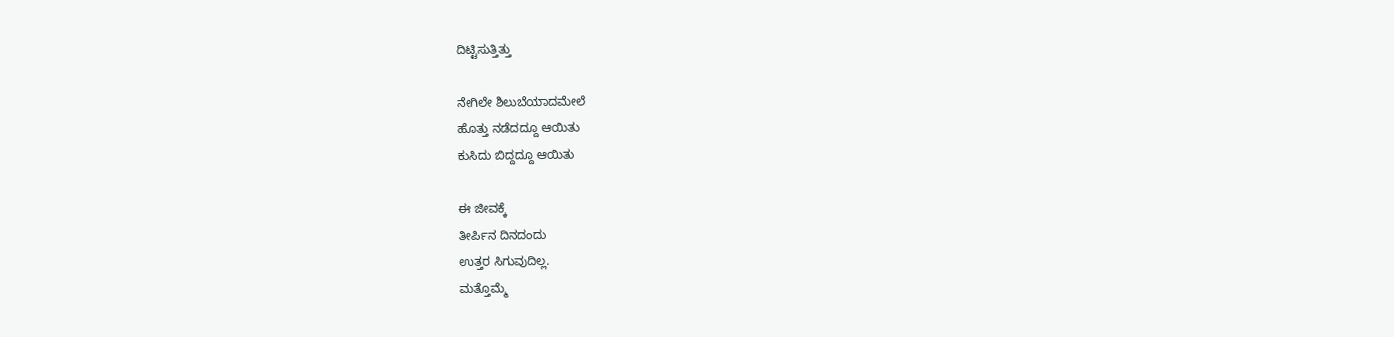ದಿಟ್ಟಿಸುತ್ತಿತ್ತು

ನೇಗಿಲೇ ಶಿಲುಬೆಯಾದಮೇಲೆ
ಹೊತ್ತು ನಡೆದದ್ದೂ ಆಯಿತು
ಕುಸಿದು ಬಿದ್ದದ್ದೂ ಆಯಿತು

ಈ ಜೀವಕ್ಕೆ
ತೀರ್ಪಿನ ದಿನದಂದು
ಉತ್ತರ ಸಿಗುವುದಿಲ್ಲ.
ಮತ್ತೊಮ್ಮೆ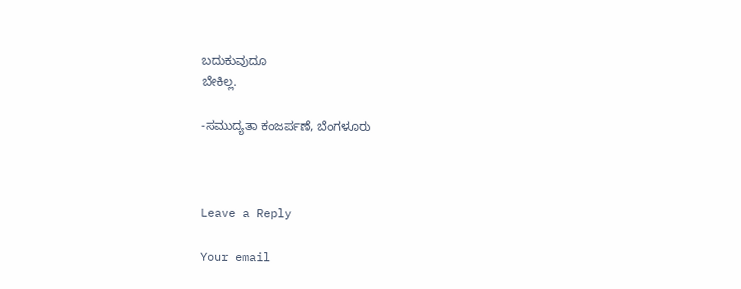ಬದುಕುವುದೂ
ಬೇಕಿಲ್ಲ.

-ಸಮುದ್ಯತಾ ಕಂಜರ್ಪಣೆ, ಬೆಂಗಳೂರು



Leave a Reply

Your email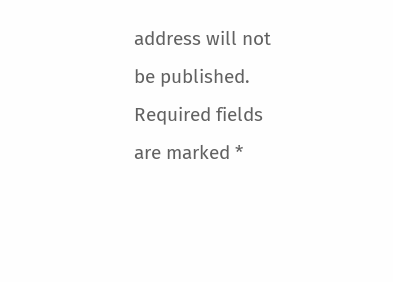address will not be published. Required fields are marked *